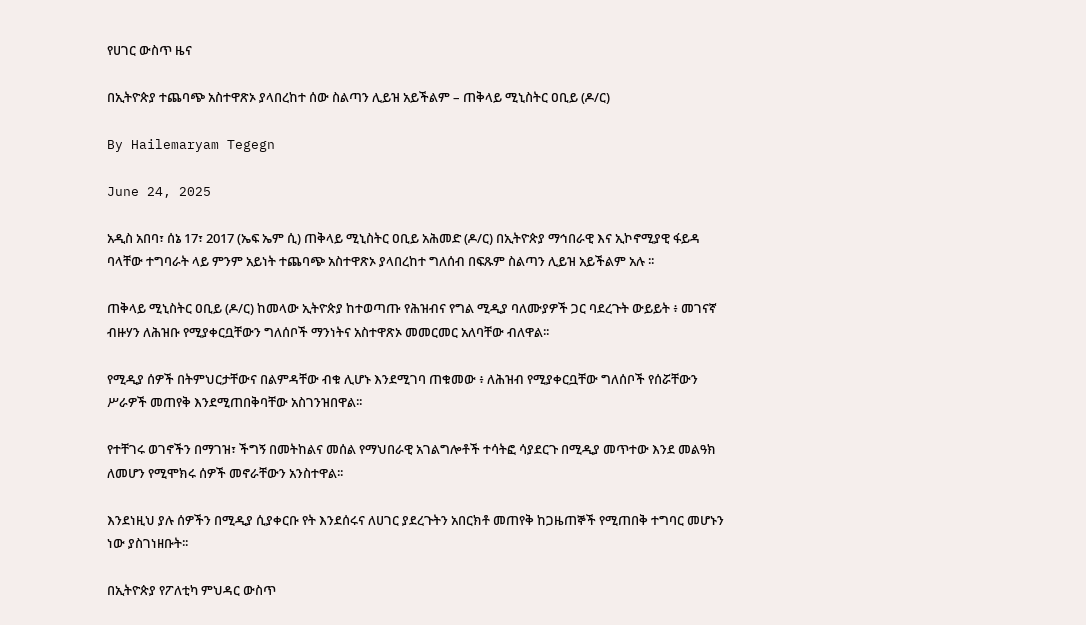የሀገር ውስጥ ዜና

በኢትዮጵያ ተጨባጭ አስተዋጽኦ ያላበረከተ ሰው ስልጣን ሊይዝ አይችልም – ጠቅላይ ሚኒስትር ዐቢይ (ዶ/ር)

By Hailemaryam Tegegn

June 24, 2025

አዲስ አበባ፣ ሰኔ 17፣ 2017 (ኤፍ ኤም ሲ) ጠቅላይ ሚኒስትር ዐቢይ አሕመድ (ዶ/ር) በኢትዮጵያ ማኅበራዊ እና ኢኮኖሚያዊ ፋይዳ ባላቸው ተግባራት ላይ ምንም አይነት ተጨባጭ አስተዋጽኦ ያላበረከተ ግለሰብ በፍጹም ስልጣን ሊይዝ አይችልም አሉ ፡፡

ጠቅላይ ሚኒስትር ዐቢይ (ዶ/ር) ከመላው ኢትዮጵያ ከተወጣጡ የሕዝብና የግል ሚዲያ ባለሙያዎች ጋር ባደረጉት ውይይት ፥ መገናኛ ብዙሃን ለሕዝቡ የሚያቀርቧቸውን ግለሰቦች ማንነትና አስተዋጽኦ መመርመር አለባቸው ብለዋል፡፡

የሚዲያ ሰዎች በትምህርታቸውና በልምዳቸው ብቁ ሊሆኑ እንደሚገባ ጠቁመው ፥ ለሕዝብ የሚያቀርቧቸው ግለሰቦች የሰሯቸውን ሥራዎች መጠየቅ እንደሚጠበቅባቸው አስገንዝበዋል፡፡

የተቸገሩ ወገኖችን በማገዝ፣ ችግኝ በመትከልና መሰል የማህበራዊ አገልግሎቶች ተሳትፎ ሳያደርጉ በሚዲያ መጥተው እንደ መልዓክ ለመሆን የሚሞክሩ ሰዎች መኖራቸውን አንስተዋል፡፡

እንደነዚህ ያሉ ሰዎችን በሚዲያ ሲያቀርቡ የት እንደሰሩና ለሀገር ያደረጉትን አበርክቶ መጠየቅ ከጋዜጠኞች የሚጠበቅ ተግባር መሆኑን ነው ያስገነዘቡት፡፡

በኢትዮጵያ የፖለቲካ ምህዳር ውስጥ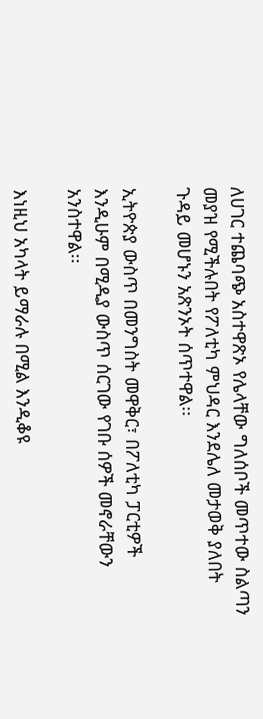ለሀገር ተጨባጭ አስተዋጽኦ የሌላቸው ግለሰቦች መጥተው ስልጣን መያዝ የሚችሉበት የፖለቲካ ምህዳር እንደሌለ መታወቅ ያለበት ጉዳይ መሆኑን አጽንኦት ሰጥተዋል፡፡

ኢትዮጵያ ውስጥ በመንግስት መዋቅር፣ በፖለቲካ ፓርቲዎች እንዲሁም በሚዲያ ውስጥ ሰርገው የገቡ ሰዎች መኖራቸውን አንስተዋል፡፡

እነዚህ አካላት ይማራሉ በሚል እንዲቆዩ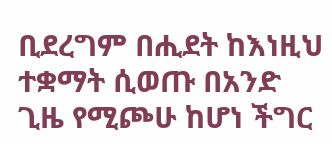ቢደረግም በሒደት ከእነዚህ ተቋማት ሲወጡ በአንድ ጊዜ የሚጮሁ ከሆነ ችግር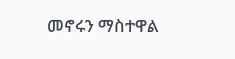መኖሩን ማስተዋል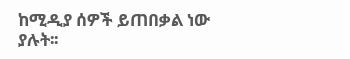ከሚዲያ ሰዎች ይጠበቃል ነው ያሉት፡፡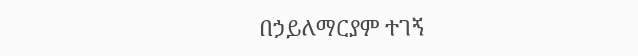በኃይለማርያም ተገኝ